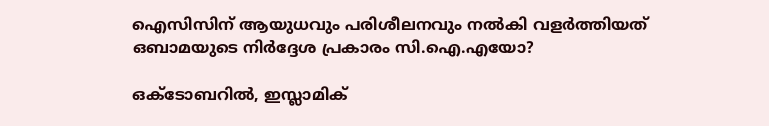ഐസിസിന് ആയുധവും പരിശീലനവും നൽകി വളർത്തിയത് ഒബാമയുടെ നിർദ്ദേശ പ്രകാരം സി.ഐ.എയോ?

ഒക്ടോബറിൽ, ഇസ്ലാമിക്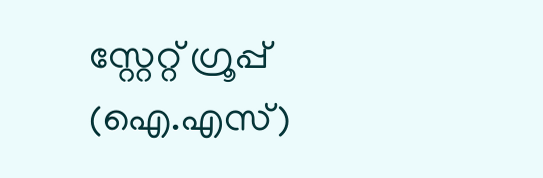സ്റ്റേറ്റ് ഗ്രൂപ്പ് (ഐ.എസ്)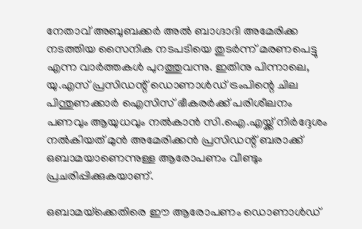നേതാവ് അബുബക്കർ അൽ ബാഗ്ദാദി അമേരിക്ക നടത്തിയ സൈനിക നടപടിയെ തുടർന്ന് മരണപെട്ടു എന്ന വാർത്തകൾ പുറത്തുവന്നു. ഇതിനു പിന്നാലെ, യു.എസ് പ്രസിഡന്റ് ഡൊണാൾഡ് ട്രംപിന്റെ ചില പിന്തുണക്കാർ ഐസിസ് ഭീകരർക്ക് പരിശീലനം പണവും ആയുധവും നൽകാൻ സി.ഐ.എയ്ക്ക് നിർദ്ദേശം നൽകിയത് മുൻ അമേരിക്കൻ പ്രസിഡന്റ് ബരാക്ക് ഒബാമയാണെന്നുള്ള ആരോപണം വീണ്ടും പ്രചരിപ്പിക്കുകയാണ്.

ഒബാമയ്‌ക്കെതിരെ ഈ ആരോപണം ഡൊണാൾഡ്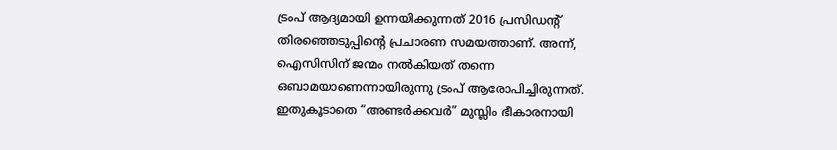ട്രംപ് ആദ്യമായി ഉന്നയിക്കുന്നത് 2016 പ്രസിഡന്റ് തിരഞ്ഞെടുപ്പിന്റെ പ്രചാരണ സമയത്താണ്. അന്ന്‌, ഐസിസിന് ജന്മം നൽകിയത് തന്നെ ഒബാമയാണെന്നായിരുന്നു ട്രംപ് ആരോപിച്ചിരുന്നത്. ഇതുകൂടാതെ “അണ്ടർക്കവർ” മുസ്ലിം ഭീകാരനായി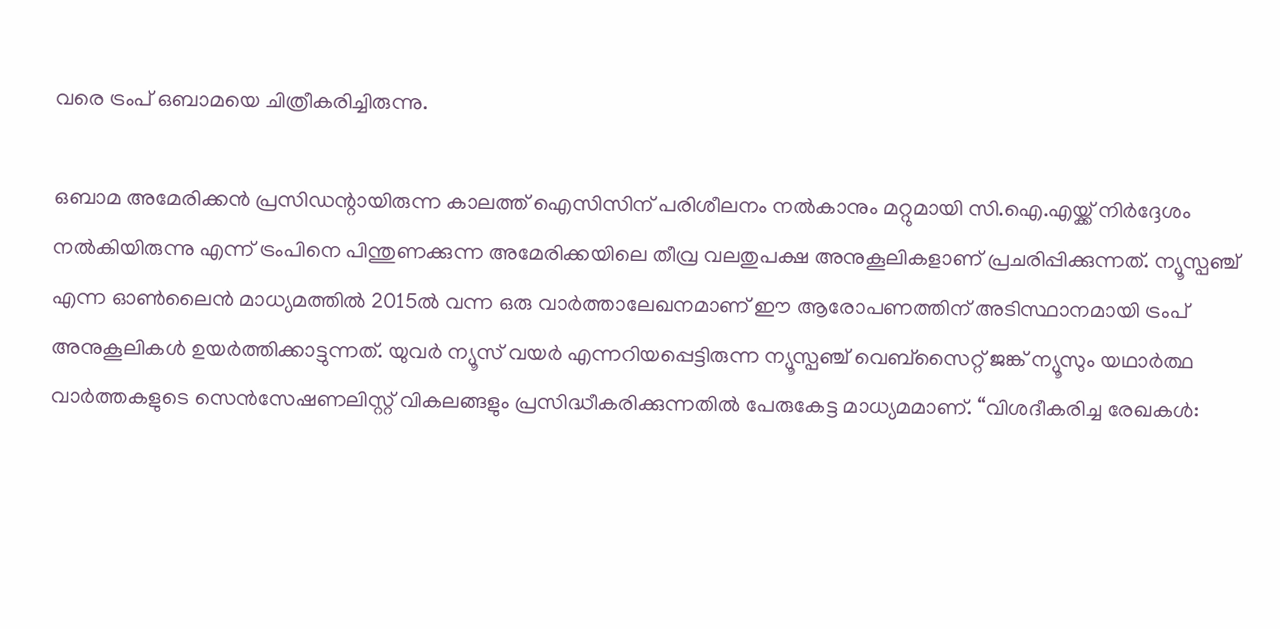വരെ ട്രംപ് ഒബാമയെ ചിത്രീകരിച്ചിരുന്നു.

ഒബാമ അമേരിക്കൻ പ്രസിഡന്റായിരുന്ന കാലത്ത് ഐസിസിന് പരിശീലനം നൽകാനും മറ്റുമായി സി.ഐ.എയ്ക്ക് നിർദ്ദേശം നൽകിയിരുന്നു എന്ന് ട്രംപിനെ പിന്തുണക്കുന്ന അമേരിക്കയിലെ തീവ്ര വലതുപക്ഷ അനുകൂലികളാണ് പ്രചരിപ്പിക്കുന്നത്. ന്യൂസ്പഞ്ച് എന്ന ഓൺലൈൻ മാധ്യമത്തിൽ 2015ൽ വന്ന ഒരു വാർത്താലേഖനമാണ് ഈ ആരോപണത്തിന് അടിസ്ഥാനമായി ട്രംപ് അനുകൂലികൾ ഉയർത്തിക്കാട്ടുന്നത്. യുവർ ന്യൂസ് വയർ എന്നറിയപ്പെട്ടിരുന്ന ന്യൂസ്പഞ്ച് വെബ്‌സൈറ്റ് ജങ്ക് ന്യൂസും യഥാർത്ഥ വാർത്തകളുടെ സെൻസേഷണലിസ്റ്റ് വികലങ്ങളും പ്രസിദ്ധീകരിക്കുന്നതിൽ പേരുകേട്ട മാധ്യമമാണ്. “വിശദീകരിച്ച രേഖകൾ: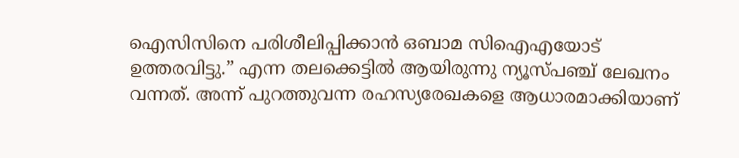ഐസിസിനെ പരിശീലിപ്പിക്കാൻ ഒബാമ സിഐഎയോട് ഉത്തരവിട്ടു.” എന്ന തലക്കെട്ടിൽ ആയിരുന്നു ന്യൂസ്പഞ്ച് ലേഖനം വന്നത്. അന്ന് പുറത്തുവന്ന രഹസ്യരേഖകളെ ആധാരമാക്കിയാണ്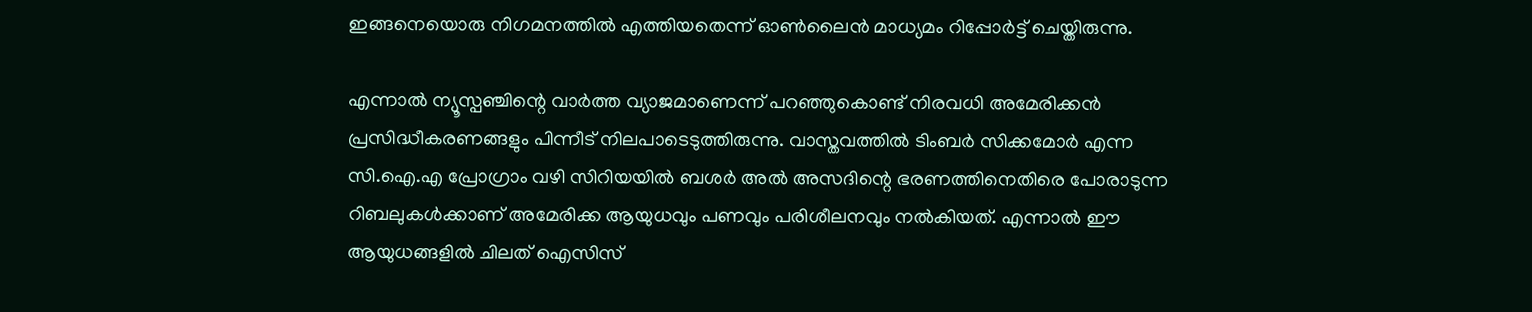ഇങ്ങനെയൊരു നിഗമനത്തിൽ എത്തിയതെന്ന് ഓൺലൈൻ മാധ്യമം റിപ്പോർട്ട് ചെയ്തിരുന്നു.

എന്നാൽ ന്യൂസ്പഞ്ചിന്റെ വാർത്ത വ്യാജമാണെന്ന് പറഞ്ഞുകൊണ്ട് നിരവധി അമേരിക്കൻ പ്രസിദ്ധീകരണങ്ങളും പിന്നീട് നിലപാടെടുത്തിരുന്നു. വാസ്തവത്തിൽ ടിംബർ സിക്കമോർ എന്ന സി.ഐ.എ പ്രോഗ്രാം വഴി സിറിയയിൽ ബശർ അൽ അസദിന്റെ ഭരണത്തിനെതിരെ പോരാടുന്ന റിബലുകൾക്കാണ് അമേരിക്ക ആയുധവും പണവും പരിശീലനവും നൽകിയത്. എന്നാൽ ഈ ആയുധങ്ങളിൽ ചിലത് ഐസിസ്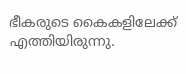ഭീകരുടെ കൈകളിലേക്ക് എത്തിയിരുന്നു.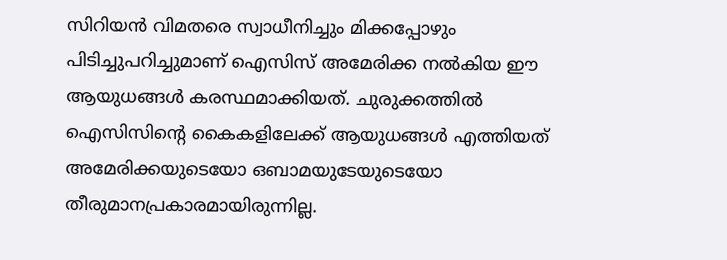സിറിയൻ വിമതരെ സ്വാധീനിച്ചും മിക്കപ്പോഴും പിടിച്ചുപറിച്ചുമാണ് ഐസിസ് അമേരിക്ക നൽകിയ ഈ ആയുധങ്ങൾ കരസ്ഥമാക്കിയത്. ചുരുക്കത്തിൽ ഐസിസിന്റെ കൈകളിലേക്ക് ആയുധങ്ങൾ എത്തിയത് അമേരിക്കയുടെയോ ഒബാമയുടേയുടെയോ തീരുമാനപ്രകാരമായിരുന്നില്ല.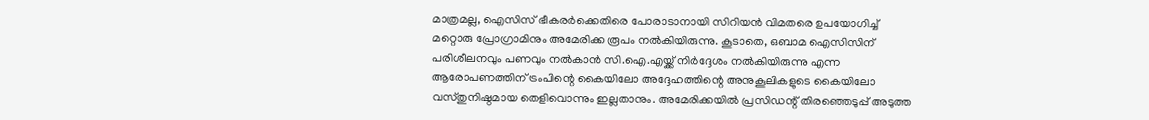മാത്രമല്ല, ഐസിസ് ഭീകരർക്കെതിരെ പോരാടാനായി സിറിയൻ വിമതരെ ഉപയോഗിച്ച് മറ്റൊരു പ്രോഗ്രാമിനും അമേരിക്ക രൂപം നൽകിയിരുന്നു. കൂടാതെ, ഒബാമ ഐസിസിന് പരിശീലനവും പണവും നൽകാൻ സി.ഐ.എയ്ക്ക് നിർദ്ദേശം നൽകിയിരുന്നു എന്ന ആരോപണത്തിന് ട്രംപിന്റെ കൈയിലോ അദ്ദേഹത്തിന്റെ അനുകൂലികളുടെ കൈയിലോ വസ്തുനിഷ്ഠമായ തെളിവൊന്നും ഇല്ലതാനും. അമേരിക്കയിൽ പ്രസിഡന്റ് തിരഞ്ഞെടുപ്പ് അടുത്ത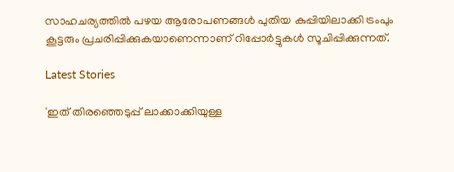സാഹചര്യത്തിൽ പഴയ ആരോപണങ്ങൾ പുതിയ കുപ്പിയിലാക്കി ട്രംപും കൂട്ടരും പ്രചരിപ്പിക്കുകയാണെന്നാണ് റിപ്പോർട്ടുകൾ സൂചിപ്പിക്കുന്നത്.

Latest Stories

'ഇത് തിരഞ്ഞെടുപ്പ് ലാക്കാക്കിയുള്ള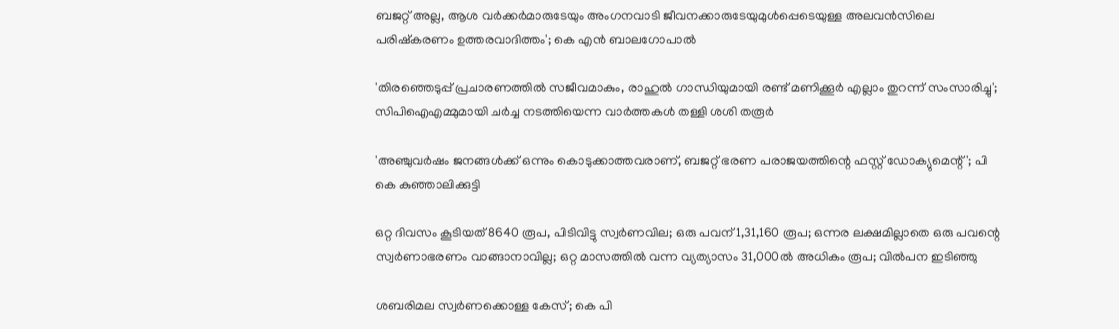ബജറ്റ് അല്ല, ആശ വർക്കർമാരുടേയും അംഗനവാടി ജീവനക്കാരുടേയുമുൾപ്പെടെയുള്ള അലവൻസിലെ പരിഷ്കരണം ഉത്തരവാദിത്തം'; കെ എൻ ബാലഗോപാൽ

'തിരഞ്ഞെടുപ്പ് പ്രചാരണത്തിൽ സജീവമാകും, രാഹുൽ ഗാന്ധിയുമായി രണ്ട് മണിക്കൂർ എല്ലാം തുറന്ന് സംസാരിച്ചു'; സിപിഐഎമ്മുമായി ചർച്ച നടത്തിയെന്ന വാർത്തകൾ തള്ളി ശശി തരൂർ

'അഞ്ചുവർഷം ജനങ്ങൾക്ക് ഒന്നും കൊടുക്കാത്തവരാണ്, ബജറ്റ് ഭരണ പരാജയത്തിന്റെ ഫസ്റ്റ് ഡോക്യുമെന്റ്'; പി കെ കുഞ്ഞാലിക്കുട്ടി

ഒറ്റ ദിവസം കൂടിയത് 8640 രൂപ, പിടിവിട്ടു സ്വര്‍ണവില; ഒരു പവന് 1,31,160 രൂപ; ഒന്നര ലക്ഷമില്ലാതെ ഒരു പവന്റെ സ്വര്‍ണാഭരണം വാങ്ങാനാവില്ല; ഒറ്റ മാസത്തില്‍ വന്ന വ്യത്യാസം 31,000ല്‍ അധികം രൂപ; വില്‍പന ഇടിഞ്ഞു

ശബരിമല സ്വർണക്കൊള്ള കേസ്; കെ പി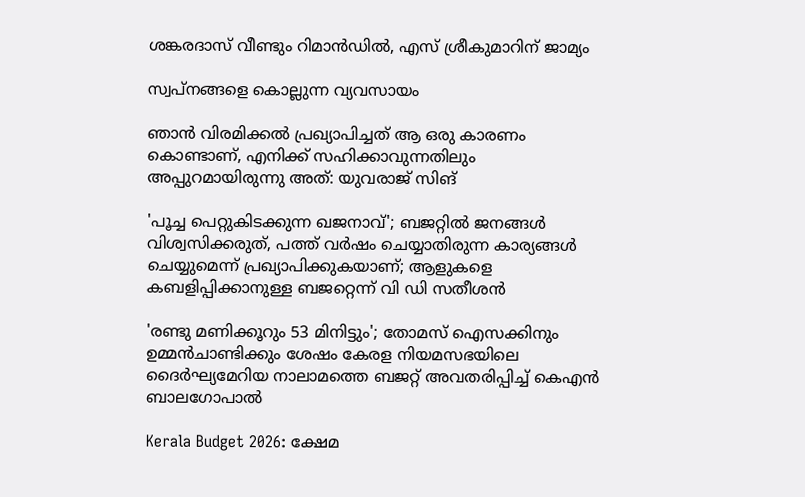ശങ്കരദാസ് വീണ്ടും റിമാൻഡിൽ, എസ് ശ്രീകുമാറിന് ജാമ്യം

സ്വപ്നങ്ങളെ കൊല്ലുന്ന വ്യവസായം

ഞാൻ വിരമിക്കൽ പ്രഖ്യാപിച്ചത് ആ ഒരു കാരണം കൊണ്ടാണ്, എനിക്ക് സഹിക്കാവുന്നതിലും അപ്പുറമായിരുന്നു അത്: യുവരാജ് സിങ്

'പൂച്ച പെറ്റുകിട‌ക്കുന്ന ഖജനാവ്'; ബജറ്റിൽ ജനങ്ങൾ വിശ്വസിക്കരുത്, പത്ത് വർഷം ചെയ്യാതിരുന്ന കാര്യങ്ങൾ ചെയ്യുമെന്ന് പ്രഖ്യാപിക്കുകയാണ്; ആളുകളെ കബളിപ്പിക്കാനുള്ള ബജറ്റെന്ന് വി ഡി സതീശൻ

'രണ്ടു മണിക്കൂറും 53 മിനിട്ടും'; തോമസ് ഐസക്കിനും ഉമ്മൻചാണ്ടിക്കും ശേഷം കേരള നിയമസഭയിലെ ദൈര്‍ഘ്യമേറിയ നാലാമത്തെ ബജറ്റ് അവതരിപ്പിച്ച് കെഎൻ ബാലഗോപാൽ

Kerala Budget 2026: ക്ഷേമ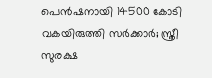പെൻഷനായി 14500 കോടി വകയിരുത്തി സർക്കാർ; സ്ത്രീ സുരക്ഷ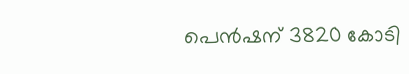പെൻഷന് 3820 കോടി